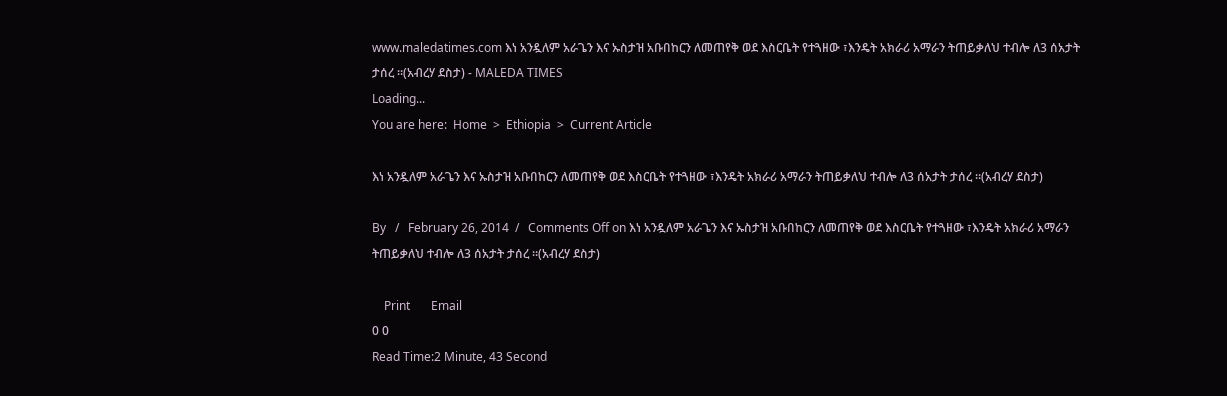www.maledatimes.com እነ አንዷለም አራጌን እና ኡስታዝ አቡበከርን ለመጠየቅ ወደ እስርቤት የተጓዘው ፣እንዴት አክራሪ አማራን ትጠይቃለህ ተብሎ ለ3 ሰአታት ታሰረ ።(አብረሃ ደስታ) - MALEDA TIMES
Loading...
You are here:  Home  >  Ethiopia  >  Current Article

እነ አንዷለም አራጌን እና ኡስታዝ አቡበከርን ለመጠየቅ ወደ እስርቤት የተጓዘው ፣እንዴት አክራሪ አማራን ትጠይቃለህ ተብሎ ለ3 ሰአታት ታሰረ ።(አብረሃ ደስታ)

By   /   February 26, 2014  /   Comments Off on እነ አንዷለም አራጌን እና ኡስታዝ አቡበከርን ለመጠየቅ ወደ እስርቤት የተጓዘው ፣እንዴት አክራሪ አማራን ትጠይቃለህ ተብሎ ለ3 ሰአታት ታሰረ ።(አብረሃ ደስታ)

    Print       Email
0 0
Read Time:2 Minute, 43 Second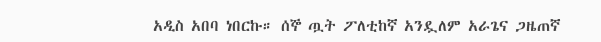አዲስ አበባ ነበርኩ። ሰኞ ጧት ፖለቲከኛ አንዷለም አራጌና ጋዜጠኛ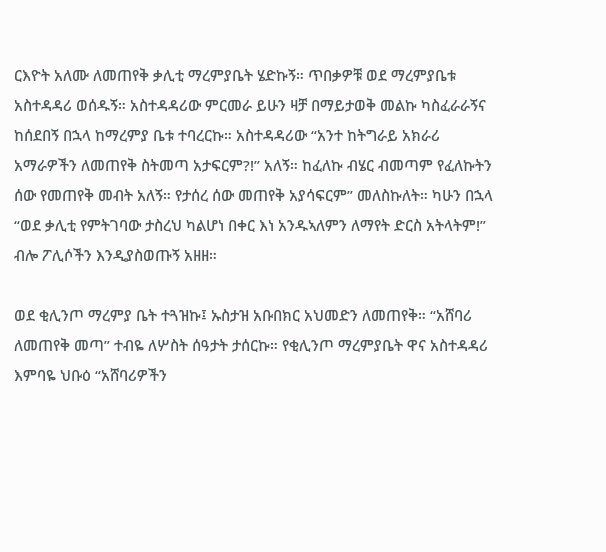ርእዮት አለሙ ለመጠየቅ ቃሊቲ ማረምያቤት ሄድኩኝ። ጥበቃዎቹ ወደ ማረምያቤቱ አስተዳዳሪ ወሰዱኝ። አስተዳዳሪው ምርመራ ይሁን ዛቻ በማይታወቅ መልኩ ካስፈራራኝና ከሰደበኝ በኋላ ከማረምያ ቤቱ ተባረርኩ። አስተዳዳሪው “አንተ ከትግራይ አክራሪ አማራዎችን ለመጠየቅ ስትመጣ አታፍርም?!” አለኝ። ከፈለኩ ብሄር ብመጣም የፈለኩትን ሰው የመጠየቅ መብት አለኝ። የታሰረ ሰው መጠየቅ አያሳፍርም” መለስኩለት። ካሁን በኋላ “ወደ ቃሊቲ የምትገባው ታስረህ ካልሆነ በቀር እነ አንዱኣለምን ለማየት ድርስ አትላትም!” ብሎ ፖሊሶችን እንዲያስወጡኝ አዘዘ።

ወደ ቂሊንጦ ማረምያ ቤት ተጓዝኩ፤ ኡስታዝ አቡበክር አህመድን ለመጠየቅ። “አሸባሪ ለመጠየቅ መጣ” ተብዬ ለሦስት ሰዓታት ታሰርኩ። የቂሊንጦ ማረምያቤት ዋና አስተዳዳሪ እምባዬ ህቡዕ “አሸባሪዎችን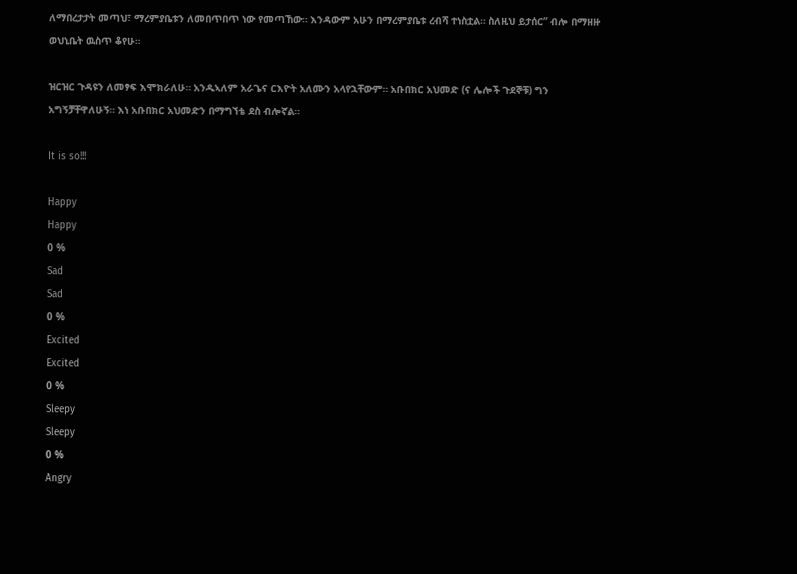ለማበረታታት መጣህ፣ ማረምያቤቱን ለመበጥበጥ ነው የመጣኸው። እንዳውም አሁን በማረምያቤቱ ረብሻ ተነስቷል። ስለዚህ ይታሰር” ብሎ በማዘዙ ወህኒቤት ዉስጥ ቆየሁ።

ዝርዝር ጉዳዩን ለመፃፍ እሞክራለሁ። አንዱኣለም አራጌና ርእዮት አለሙን አላየኋቸውም። አቡበክር አህመድ (ና ሌሎች ጉደኞቹ) ግን አግኝቻቸዋለሁኝ። እነ አቡበክር አህመድን በማግኘቴ ደስ ብሎኛል።

It is so!!!

Happy
Happy
0 %
Sad
Sad
0 %
Excited
Excited
0 %
Sleepy
Sleepy
0 %
Angry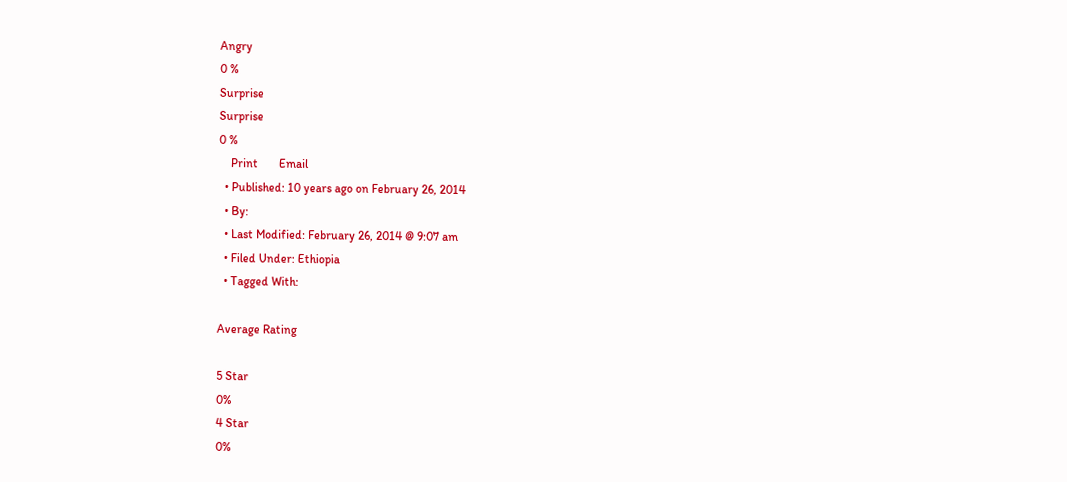Angry
0 %
Surprise
Surprise
0 %
    Print       Email
  • Published: 10 years ago on February 26, 2014
  • By:
  • Last Modified: February 26, 2014 @ 9:07 am
  • Filed Under: Ethiopia
  • Tagged With:

Average Rating

5 Star
0%
4 Star
0%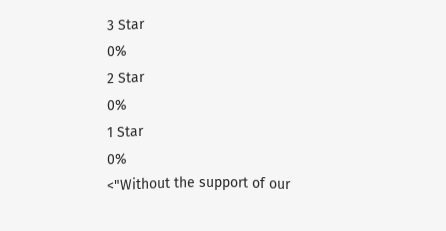3 Star
0%
2 Star
0%
1 Star
0%
<"Without the support of our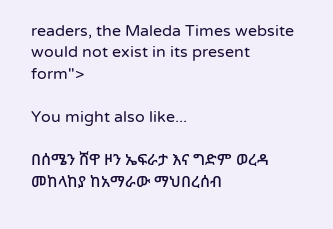readers, the Maleda Times website would not exist in its present form">

You might also like...

በሰሜን ሸዋ ዞን ኤፍራታ እና ግድም ወረዳ መከላከያ ከአማራው ማህበረሰብ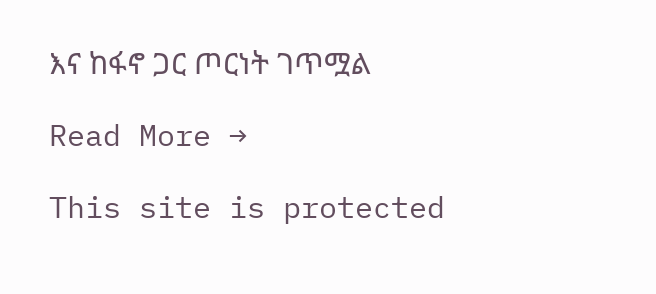እና ከፋኖ ጋር ጦርነት ገጥሟል

Read More →

This site is protected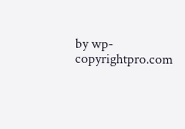by wp-copyrightpro.com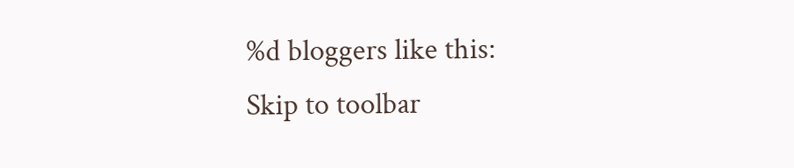%d bloggers like this:
Skip to toolbar